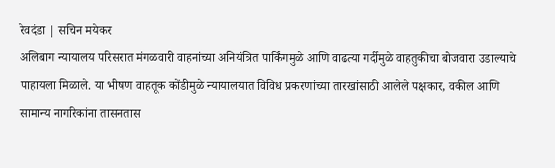रेवदंडा | सचिन मयेकर
अलिबाग न्यायालय परिसरात मंगळवारी वाहनांच्या अनियंत्रित पार्किंगमुळे आणि वाढत्या गर्दीमुळे वाहतुकीचा बोजवारा उडाल्याचे पाहायला मिळाले. या भीषण वाहतूक कोंडीमुळे न्यायालयात विविध प्रकरणांच्या तारखांसाठी आलेले पक्षकार, वकील आणि सामान्य नागरिकांना तासनतास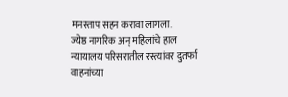मनस्ताप सहन करावा लागला.
ज्येष्ठ नागरिक अन् महिलांचे हाल
न्यायालय परिसरातील रस्त्यांवर दुतर्फा वाहनांच्या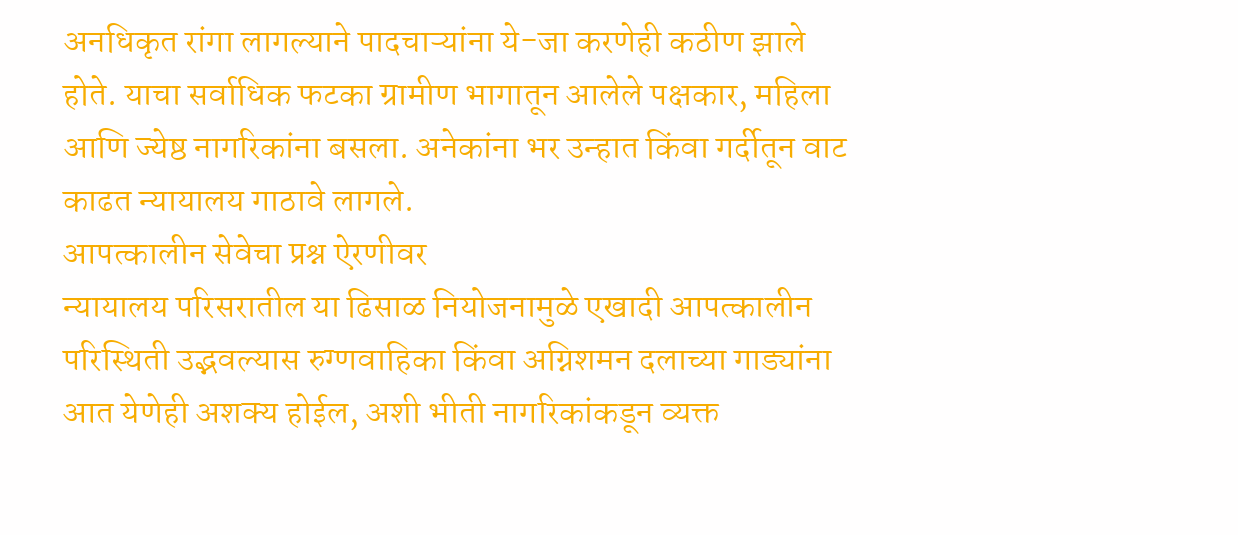अनधिकृत रांगा लागल्याने पादचाऱ्यांना ये-जा करणेही कठीण झाले होते. याचा सर्वाधिक फटका ग्रामीण भागातून आलेले पक्षकार, महिला आणि ज्येष्ठ नागरिकांना बसला. अनेकांना भर उन्हात किंवा गर्दीतून वाट काढत न्यायालय गाठावे लागले.
आपत्कालीन सेवेचा प्रश्न ऐरणीवर
न्यायालय परिसरातील या ढिसाळ नियोजनामुळे एखादी आपत्कालीन परिस्थिती उद्भवल्यास रुग्णवाहिका किंवा अग्निशमन दलाच्या गाड्यांना आत येणेही अशक्य होईल, अशी भीती नागरिकांकडून व्यक्त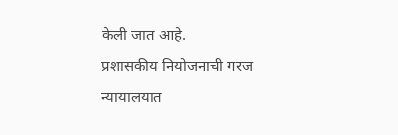केली जात आहे.
प्रशासकीय नियोजनाची गरज
न्यायालयात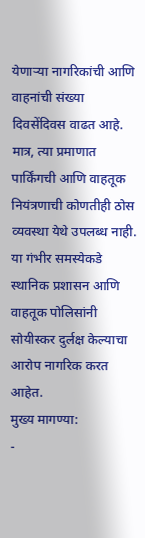येणाऱ्या नागरिकांची आणि वाहनांची संख्या दिवसेंदिवस वाढत आहे. मात्र, त्या प्रमाणात पार्किंगची आणि वाहतूक नियंत्रणाची कोणतीही ठोस व्यवस्था येथे उपलब्ध नाही. या गंभीर समस्येकडे स्थानिक प्रशासन आणि वाहतूक पोलिसांनी सोयीस्कर दुर्लक्ष केल्याचा आरोप नागरिक करत आहेत.
मुख्य मागण्या:
-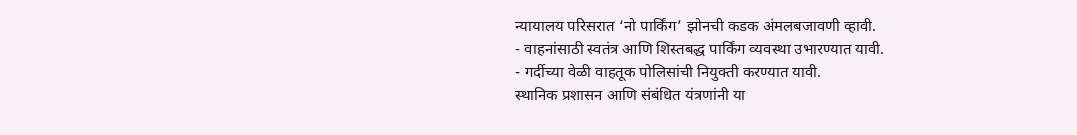न्यायालय परिसरात ‘नो पार्किंग’ झोनची कडक अंमलबजावणी व्हावी.
- वाहनांसाठी स्वतंत्र आणि शिस्तबद्ध पार्किंग व्यवस्था उभारण्यात यावी.
- गर्दीच्या वेळी वाहतूक पोलिसांची नियुक्ती करण्यात यावी.
स्थानिक प्रशासन आणि संबंधित यंत्रणांनी या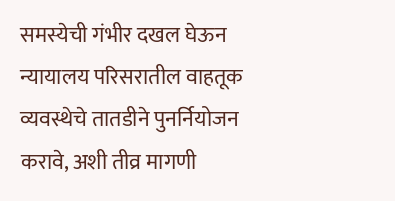समस्येची गंभीर दखल घेऊन न्यायालय परिसरातील वाहतूक व्यवस्थेचे तातडीने पुनर्नियोजन करावे, अशी तीव्र मागणी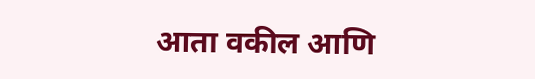आता वकील आणि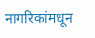नागरिकांमधून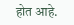होत आहे.